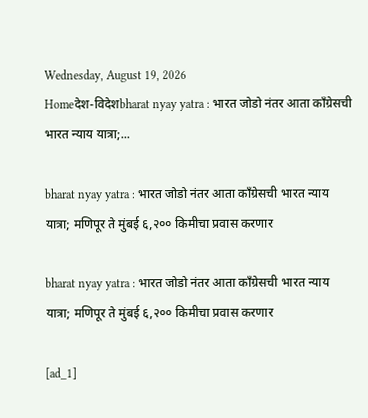Wednesday, August 19, 2026
Homeदेश-विदेशbharat nyay yatra : भारत जोडो नंतर आता काँग्रेसची भारत न्याय यात्रा;...

bharat nyay yatra : भारत जोडो नंतर आता काँग्रेसची भारत न्याय यात्रा; मणिपूर ते मुंबई ६,२०० किमीचा प्रवास करणार

bharat nyay yatra : भारत जोडो नंतर आता काँग्रेसची भारत न्याय यात्रा; मणिपूर ते मुंबई ६,२०० किमीचा प्रवास करणार

[ad_1]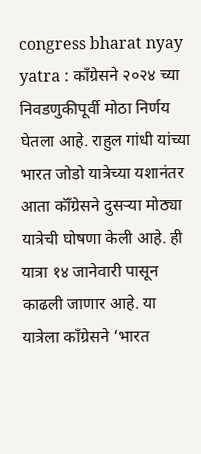congress bharat nyay yatra : काँग्रेसने २०२४ च्या निवडणुकीपूर्वी मोठा निर्णय घेतला आहे. राहुल गांधी यांच्या भारत जोडो यात्रेच्या यशानंतर आता कॉँग्रेसने दुसऱ्या मोठ्या यात्रेची घोषणा केली आहे. ही यात्रा १४ जानेवारी पासून काढली जाणार आहे. या यात्रेला काँग्रेसने ‘भारत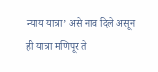न्याय यात्रा’ असे नाव दिले असून ही यात्रा मणिपूर ते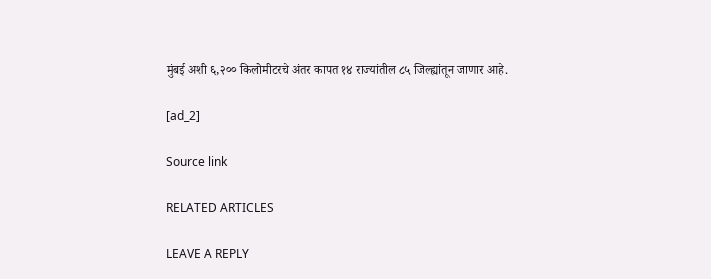मुंबई अशी ६,२०० किलोमीटरचे अंतर कापत १४ राज्यांतील ८५ जिल्ह्यांतून जाणार आहे.

[ad_2]

Source link

RELATED ARTICLES

LEAVE A REPLY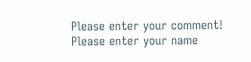Please enter your comment!
Please enter your name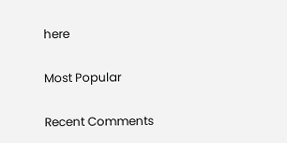here

Most Popular

Recent Comments